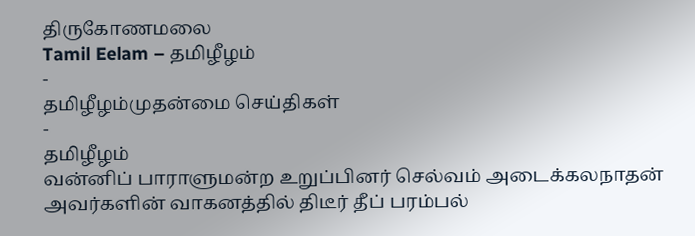திருகோணமலை
Tamil Eelam – தமிழீழம்
-
தமிழீழம்முதன்மை செய்திகள்
-
தமிழீழம்
வன்னிப் பாராளுமன்ற உறுப்பினர் செல்வம் அடைக்கலநாதன் அவர்களின் வாகனத்தில் திடீர் தீப் பரம்பல்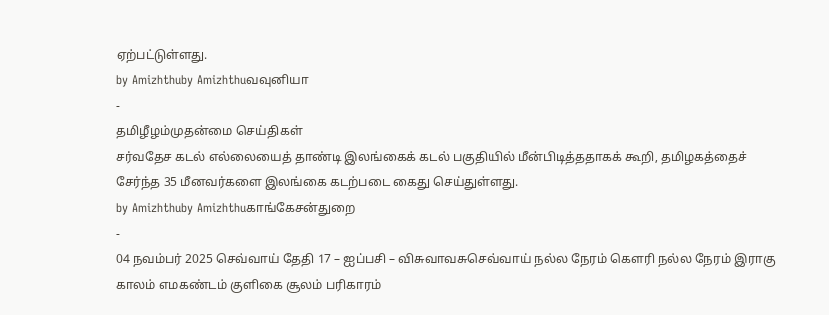ஏற்பட்டுள்ளது.
by Amizhthuby Amizhthuவவுனியா
-
தமிழீழம்முதன்மை செய்திகள்
சர்வதேச கடல் எல்லையைத் தாண்டி இலங்கைக் கடல் பகுதியில் மீன்பிடித்ததாகக் கூறி, தமிழகத்தைச் சேர்ந்த 35 மீனவர்களை இலங்கை கடற்படை கைது செய்துள்ளது.
by Amizhthuby Amizhthuகாங்கேசன்துறை
-
04 நவம்பர் 2025 செவ்வாய் தேதி 17 – ஐப்பசி – விசுவாவசுசெவ்வாய் நல்ல நேரம் கௌரி நல்ல நேரம் இராகு காலம் எமகண்டம் குளிகை சூலம் பரிகாரம்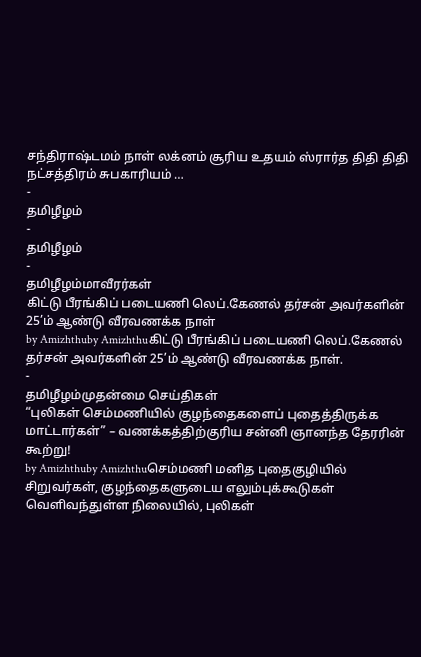சந்திராஷ்டமம் நாள் லக்னம் சூரிய உதயம் ஸ்ரார்த திதி திதி நட்சத்திரம் சுபகாரியம் …
-
தமிழீழம்
-
தமிழீழம்
-
தமிழீழம்மாவீரர்கள்
கிட்டு பீரங்கிப் படையணி லெப்.கேணல் தர்சன் அவர்களின் 25’ம் ஆண்டு வீரவணக்க நாள்
by Amizhthuby Amizhthuகிட்டு பீரங்கிப் படையணி லெப்.கேணல் தர்சன் அவர்களின் 25’ம் ஆண்டு வீரவணக்க நாள்.
-
தமிழீழம்முதன்மை செய்திகள்
“புலிகள் செம்மணியில் குழந்தைகளைப் புதைத்திருக்க மாட்டார்கள்” – வணக்கத்திற்குரிய சன்னி ஞானந்த தேரரின் கூற்று!
by Amizhthuby Amizhthuசெம்மணி மனித புதைகுழியில் சிறுவர்கள், குழந்தைகளுடைய எலும்புக்கூடுகள் வெளிவந்துள்ள நிலையில், புலிகள்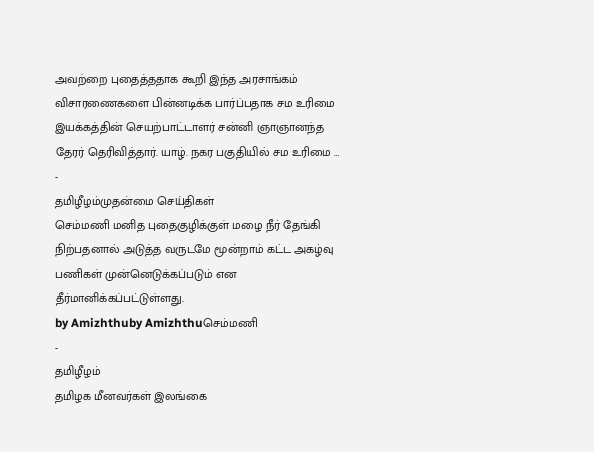அவற்றை புதைத்ததாக கூறி இந்த அரசாங்கம் விசாரணைகளை பின்னடிக்க பார்ப்பதாக சம உரிமை இயக்கத்தின் செயற்பாட்டாளர் சன்னி ஞாஞானந்த தேரர் தெரிவித்தார். யாழ். நகர பகுதியில் சம உரிமை …
-
தமிழீழம்முதன்மை செய்திகள்
செம்மணி மனித புதைகுழிக்குள் மழை நீர் தேங்கி நிற்பதனால் அடுத்த வருடமே மூன்றாம் கட்ட அகழ்வு பணிகள் முன்னெடுக்கப்படும் என தீர்மானிக்கப்பட்டுள்ளது.
by Amizhthuby Amizhthuசெம்மணி
-
தமிழீழம்
தமிழக மீனவர்கள் இலங்கை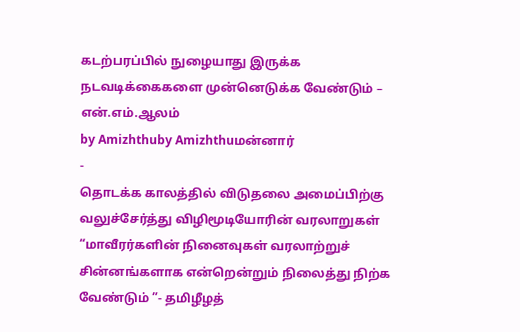கடற்பரப்பில் நுழையாது இருக்க நடவடிக்கைகளை முன்னெடுக்க வேண்டும் – என்.எம்.ஆலம்
by Amizhthuby Amizhthuமன்னார்
-
தொடக்க காலத்தில் விடுதலை அமைப்பிற்கு வலுச்சேர்த்து விழிமூடியோரின் வரலாறுகள் “மாவீரர்களின் நினைவுகள் வரலாற்றுச் சின்னங்களாக என்றென்றும் நிலைத்து நிற்க வேண்டும் ”- தமிழீழத்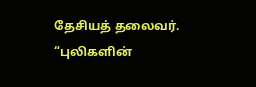தேசியத் தலைவர். “புலிகளின்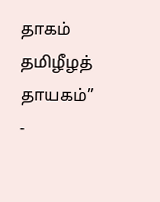தாகம் தமிழீழத் தாயகம்”
-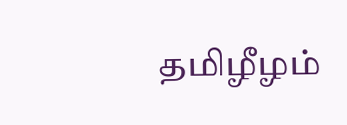தமிழீழம்